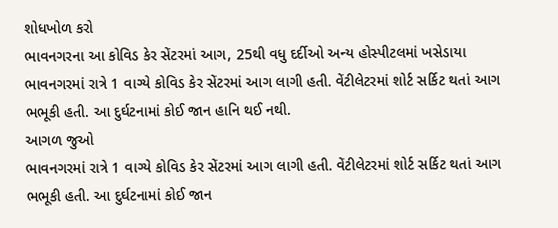શોધખોળ કરો
ભાવનગરના આ કોવિડ કેર સેંટરમાં આગ, 25થી વધુ દર્દીઓ અન્ય હોસ્પીટલમાં ખસેડાયા
ભાવનગરમાં રાત્રે 1 વાગ્યે કોવિડ કેર સેંટરમાં આગ લાગી હતી. વેંટીલેટરમાં શોર્ટ સર્કિટ થતાં આગ ભભૂકી હતી. આ દુર્ઘટનામાં કોઈ જાન હાનિ થઈ નથી.
આગળ જુઓ
ભાવનગરમાં રાત્રે 1 વાગ્યે કોવિડ કેર સેંટરમાં આગ લાગી હતી. વેંટીલેટરમાં શોર્ટ સર્કિટ થતાં આગ ભભૂકી હતી. આ દુર્ઘટનામાં કોઈ જાન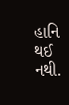હાનિ થઈ નથી.